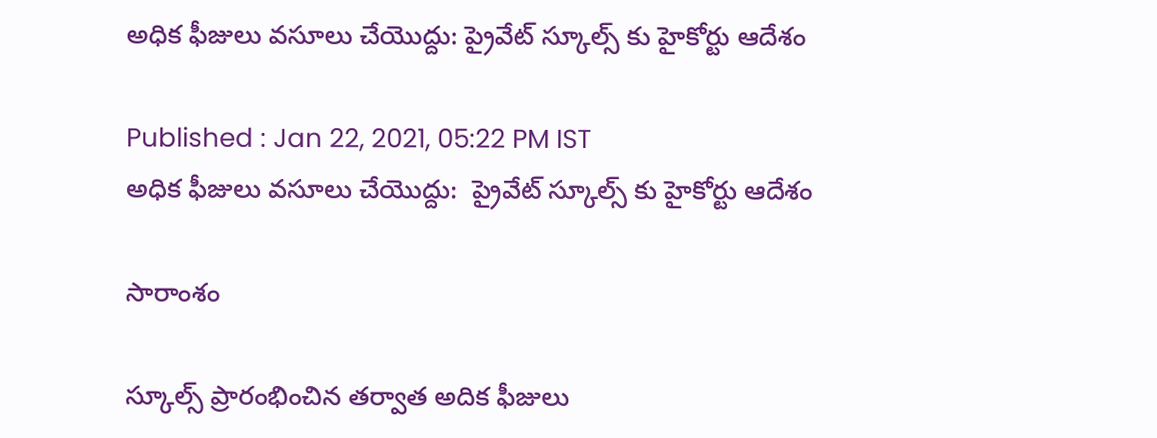అధిక ఫీజులు వసూలు చేయొద్దు: ప్రైవేట్ స్కూల్స్ కు హైకోర్టు ఆదేశం

Published : Jan 22, 2021, 05:22 PM IST
అధిక ఫీజులు వసూలు చేయొద్దు:  ప్రైవేట్ స్కూల్స్ కు హైకోర్టు ఆదేశం

సారాంశం

స్కూల్స్ ప్రారంభించిన తర్వాత అదిక ఫీజులు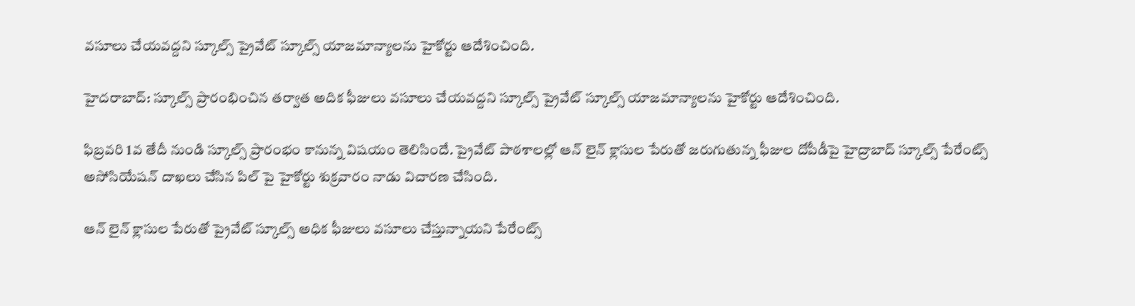వసూలు చేయవద్దని స్కూల్స్ ప్రైవేట్ స్కూల్స్ యాజమాన్యాలను హైకోర్టు ఆదేశించింది.

హైదరాబాద్: స్కూల్స్ ప్రారంభించిన తర్వాత అదిక ఫీజులు వసూలు చేయవద్దని స్కూల్స్ ప్రైవేట్ స్కూల్స్ యాజమాన్యాలను హైకోర్టు ఆదేశించింది.

ఫిబ్రవరి 1వ తేదీ నుండి స్కూల్స్ ప్రారంభం కానున్న విషయం తెలిసిందే. ప్రైవేట్ పాఠశాలల్లో ఆన్ లైన్ క్లాసుల పేరుతో జరుగుతున్న ఫీజుల దోపీడీపై హైద్రాబాద్ స్కూల్స్ పేరేంట్స్ అసోసియేషన్ దాఖలు చేసిన పిల్ పై హైకోర్టు శుక్రవారం నాడు విచారణ చేసింది.

ఆన్ లైన్ క్లాసుల పేరుతో ప్రైవేట్ స్కూల్స్ అధిక ఫీజులు వసూలు చేస్తున్నాయని పేరేంట్స్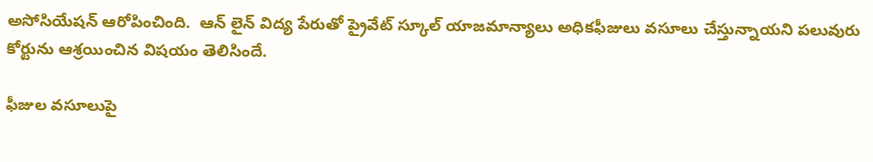అసోసియేషన్ ఆరోపించింది.  ఆన్ లైన్ విద్య పేరుతో ప్రైవేట్ స్కూల్ యాజమాన్యాలు అధికఫీజులు వసూలు చేస్తున్నాయని పలువురు కోర్టును ఆశ్రయించిన విషయం తెలిసిందే.

ఫీజుల వసూలుపై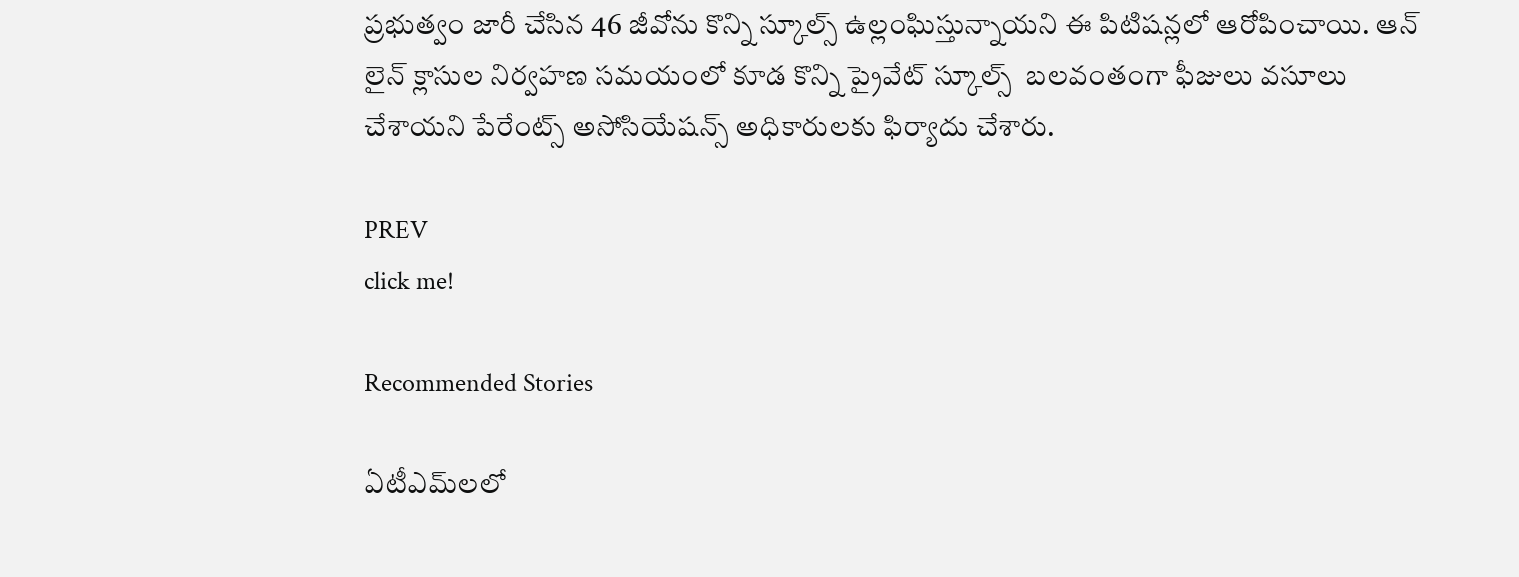ప్రభుత్వం జారీ చేసిన 46 జీవోను కొన్ని స్కూల్స్ ఉల్లంఘిస్తున్నాయని ఈ పిటిషన్లలో ఆరోపించాయి. ఆన్ లైన్ క్లాసుల నిర్వహణ సమయంలో కూడ కొన్ని ప్రైవేట్ స్కూల్స్  బలవంతంగా ఫీజులు వసూలు చేశాయని పేరేంట్స్ అసోసియేషన్స్ అధికారులకు ఫిర్యాదు చేశారు.

PREV
click me!

Recommended Stories

ఏటీఎమ్‌లలో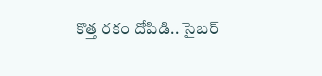కొత్త ర‌కం దోపిడి.. సైబ‌ర్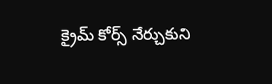క్రైమ్ కోర్స్ నేర్చుకుని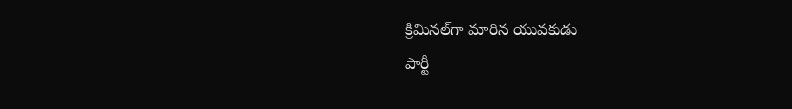క్రిమిన‌ల్‌గా మారిన యువ‌కుడు
పార్టీ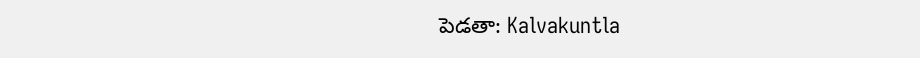పెడతా: Kalvakuntla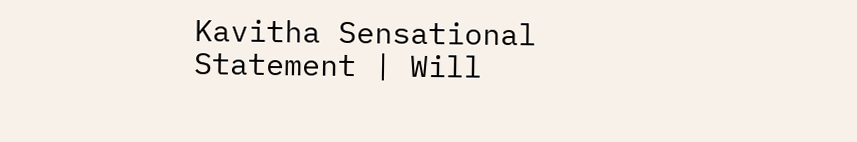Kavitha Sensational Statement | Will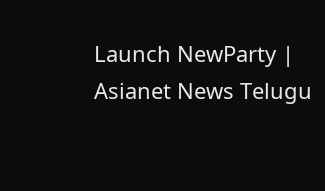Launch NewParty | Asianet News Telugu